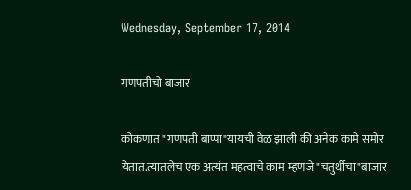Wednesday, September 17, 2014

गणपतीचो बाजार

कोकणात "गणपती बाप्पा"यायची वेळ झाली की अनेक कामे समोर येतात.त्यातलेच एक अत्यंत महत्वाचे काम म्हणजे "चतुर्थीचा"बाजार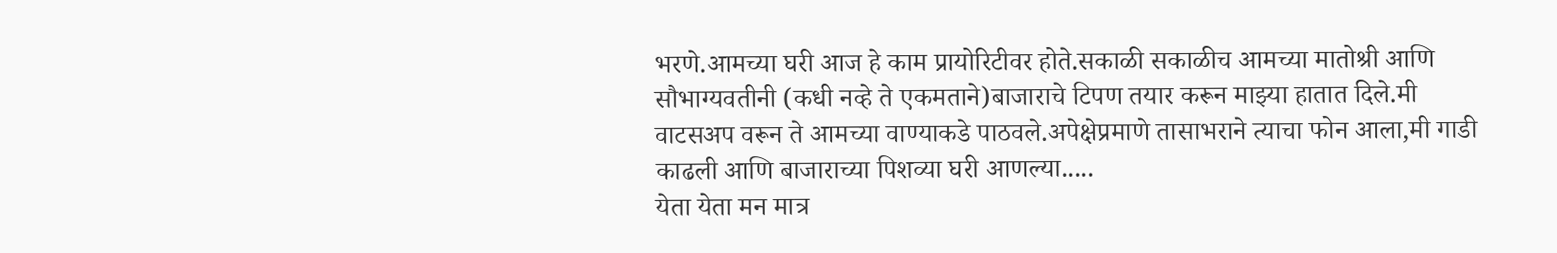भरणे.आमच्या घरी आज हे काम प्रायोरिटीवर होते.सकाळी सकाळीच आमच्या मातोश्री आणि सौभाग्यवतीनी (कधी नव्हे ते एकमताने)बाजाराचे टिपण तयार करून माझ्या हातात दिले.मी वाटसअप वरून ते आमच्या वाण्याकडे पाठवले.अपेक्षेप्रमाणे तासाभराने त्याचा फोन आला,मी गाडी काढली आणि बाजाराच्या पिशव्या घरी आणल्या.....
येता येता मन मात्र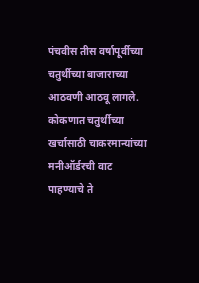पंचवीस तीस वर्षापूर्वीच्या चतुर्थीच्या बाजाराच्या आठवणी आठवू लागले.
कोकणात चतुर्थीच्या खर्चासाठी चाकरमान्यांच्या मनीऑर्डरची वाट पाहण्याचे ते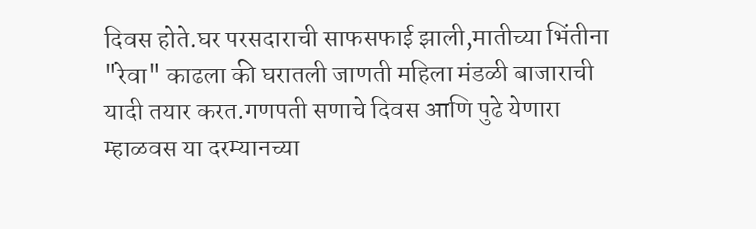दिवस होते.घर परसदाराची साफसफाई झाली,मातीच्या भिंतीना "रेवा" काढला की घरातली जाणती महिला मंडळी बाजाराची यादी तयार करत.गणपती सणाचे दिवस आणि पुढे येणारा म्हाळवस या दरम्यानच्या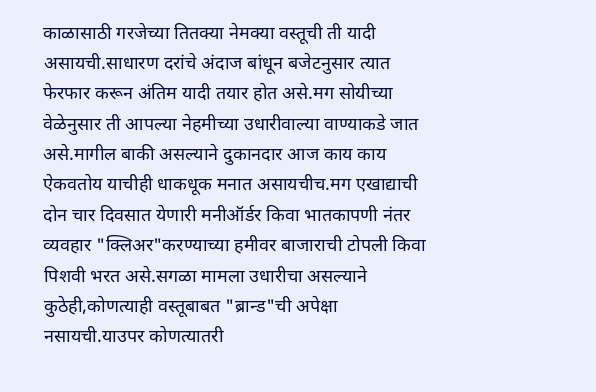काळासाठी गरजेच्या तितक्या नेमक्या वस्तूची ती यादी असायची.साधारण दरांचे अंदाज बांधून बजेटनुसार त्यात फेरफार करून अंतिम यादी तयार होत असे.मग सोयीच्या वेळेनुसार ती आपल्या नेहमीच्या उधारीवाल्या वाण्याकडे जात असे.मागील बाकी असल्याने दुकानदार आज काय काय ऐकवतोय याचीही धाकधूक मनात असायचीच.मग एखाद्याची दोन चार दिवसात येणारी मनीऑर्डर किवा भातकापणी नंतर व्यवहार "क्लिअर"करण्याच्या हमीवर बाजाराची टोपली किवा पिशवी भरत असे.सगळा मामला उधारीचा असल्याने कुठेही,कोणत्याही वस्तूबाबत "ब्रान्ड"ची अपेक्षा नसायची.याउपर कोणत्यातरी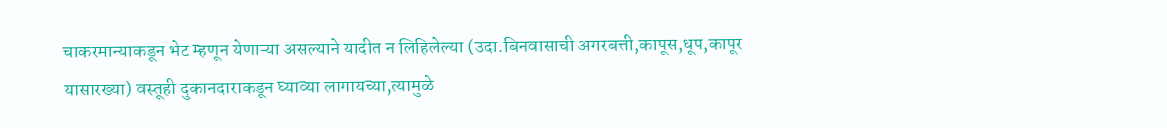चाकरमान्याकडून भेट म्हणून येणाऱ्या असल्याने यादीत न लिहिलेल्या (उदा.बिनवासाची अगरबत्ती,कापूस,धूप,कापूर यासारख्या) वस्तूही दुकानदाराकडून घ्याव्या लागायच्या,त्यामुळे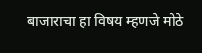बाजाराचा हा विषय म्हणजे मोठे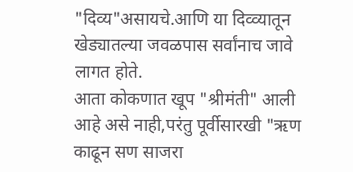"दिव्य"असायचे.आणि या दिव्व्यातून खेड्यातल्या जवळपास सर्वांनाच जावे लागत होते.
आता कोकणात खूप "श्रीमंती" आली आहे असे नाही,परंतु पूर्वीसारखी "ऋण काढून सण साजरा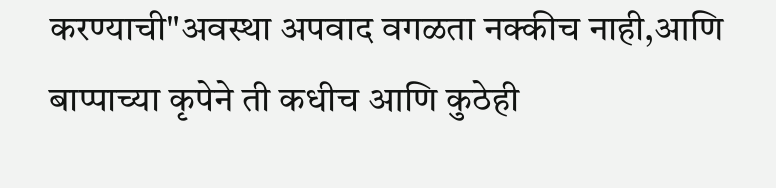करण्याची"अवस्था अपवाद वगळता नक्कीच नाही,आणि बाप्पाच्या कृपेने ती कधीच आणि कुठेही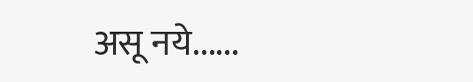असू नये......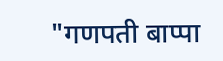"गणपती बाप्पा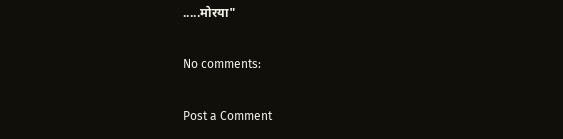.....मोरया"

No comments:

Post a Comment